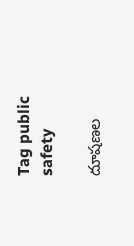Tag public safety

దూషణల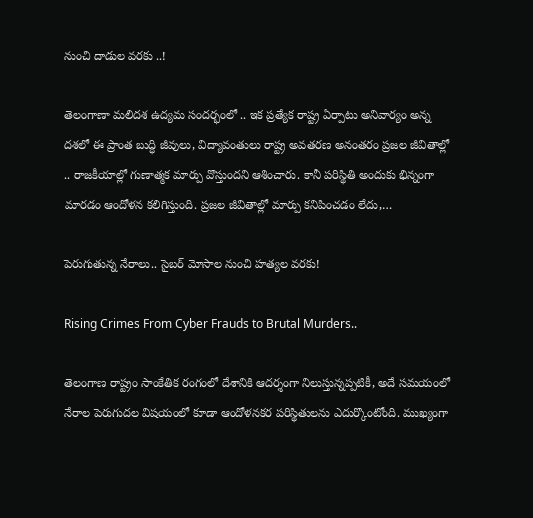నుంచి దాడుల వరకు ..!

తెలంగాణా మలిదశ ఉద్యమ సందర్భంలో .. ఇక ప్రత్యేక రాష్ట్ర ఏర్పాటు అనివార్యం అన్న దశలో ఈ ప్రాంత బుద్ధి జీవులు, విద్యావంతులు రాష్ట్ర అవతరణ అనంతరం ప్రజల జీవితాల్లో .. రాజకీయాల్లో గుణాత్మక మార్పు వొస్తుందని ఆశించారు. కానీ పరిస్థితి అందుకు భిన్నంగా మారడం ఆందోళన కలిగిస్తుంది. ప్రజల జీవితాల్లో మార్పు కనిపించడం లేదు,…

పెరుగుతున్న నేరాలు.. సైబర్ మోసాల నుంచి హత్యల వరకు!

Rising Crimes From Cyber Frauds to Brutal Murders..

తెలంగాణ రాష్ట్రం సాంకేతిక రంగంలో దేశానికి ఆదర్శంగా నిలుస్తున్నప్పటికీ, అదే సమయంలో నేరాల పెరుగుదల విషయంలో కూడా ఆందోళనకర పరిస్థితులను ఎదుర్కొంటోంది. ముఖ్యంగా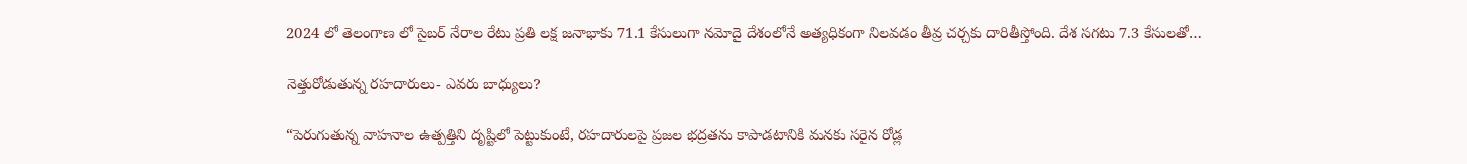2024 లో తెలంగాణ లో సైబర్ నేరాల రేటు ప్రతి లక్ష జనాభాకు 71.1 కేసులుగా నమోదై దేశంలోనే అత్యధికంగా నిలవడం తీవ్ర చర్చకు దారితీస్తోంది. దేశ సగటు 7.3 కేసులతో…

నెత్తురోడుతున్న రహదారులు- ఎవరు బాధ్యులు?

“పెరుగుతున్న వాహనాల ఉత్పత్తిని దృష్టిలో పెట్టుకుంటే, రహదారులపై ప్రజల భద్రతను కాపాడటానికి మనకు సరైన రోడ్ల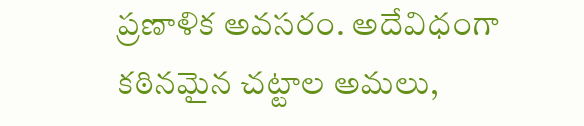ప్రణాళిక అవసరం. అదేవిధంగా కఠినమైన చట్టాల అమలు,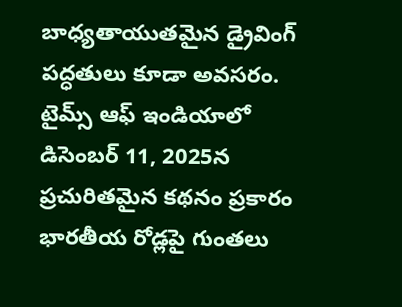బాధ్యతాయుతమైన డ్రైవింగ్ పద్ధతులు కూడా అవసరం. టైమ్స్ ఆఫ్ ఇండియాలో డిసెంబర్ 11, 2025న ప్రచురితమైన కథనం ప్రకారం భారతీయ రోడ్లపై గుంతలు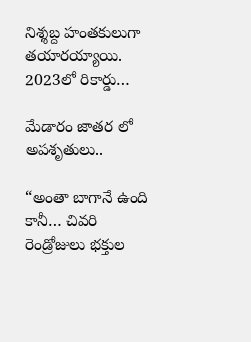నిశ్శబ్ద హంతకులుగా తయారయ్యాయి. 2023లో రికార్డు…

మేడారం జాతర లో అపశృతులు..

“అంతా బాగానే ఉంది కానీ… చివరి రెండ్రోజులు భక్తుల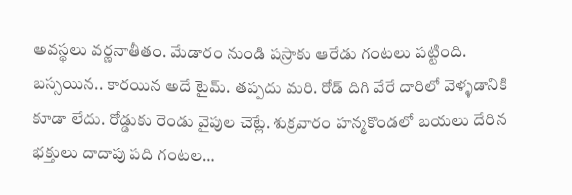అవస్థలు వర్ణనాతీతం. మేడారం నుండి పస్రాకు ఆరేడు గంటలు పట్టింది. బస్సయిన.. కారయిన అదే టైమ్. తప్పదు మరి. రోడ్ దిగి వేరే దారిలో వెళ్ళడానికి కూడా లేదు. రోడ్డుకు రెండు వైపుల చెట్లే. శుక్రవారం హన్మకొండలో బయలు దేరిన భక్తులు దాదాపు పది గంటల…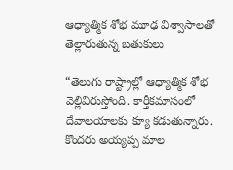ఆధ్యాత్మిక శోభ మూఢ విశ్వాసాలతో తెల్లారుతున్న బతుకులు

“తెలుగు రాష్ట్రాల్లో ఆధ్యాత్మిక శోభ వెల్లివిరుస్తోంది. కార్తీకమాసంలో  దేవాలయాలకు క్యూ కడుతున్నారు. కొందరు అయ్యప్ప మాల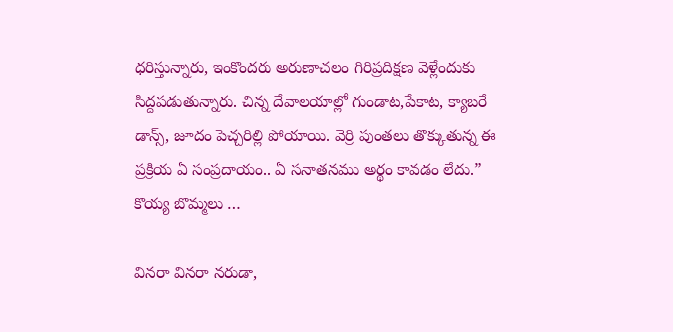ధరిస్తున్నారు, ఇంకొందరు అరుణాచలం గిరిప్రదిక్షణ వెళ్లేందుకు సిద్దపడుతున్నారు. చిన్న దేవాలయాల్లో గుండాట,పేకాట, క్యాబరే డాన్స్, జూదం పెచ్చరిల్లి పోయాయి. వెర్రి పుంతలు తొక్కుతున్న ఈ ప్రక్రియ ఏ సంప్రదాయం.. ఏ సనాతనము అర్థం కావడం లేదు.” కొయ్య బొమ్మలు …

వినరా వినరా నరుడా,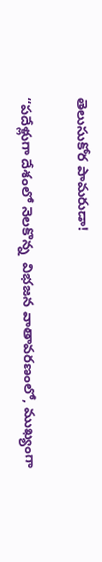తెలుసుకోర పామరుడా!

“పదేళ్లుగా దేశంలో నెలకొన్న  విభజన వాతావరణంలో, ముఖ్యంగా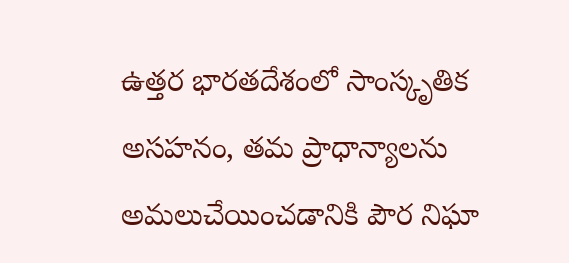ఉత్తర భారతదేశంలో సాంస్కృతిక అసహనం, తమ ప్రాధాన్యాలను అమలుచేయించడానికి పౌర నిఘా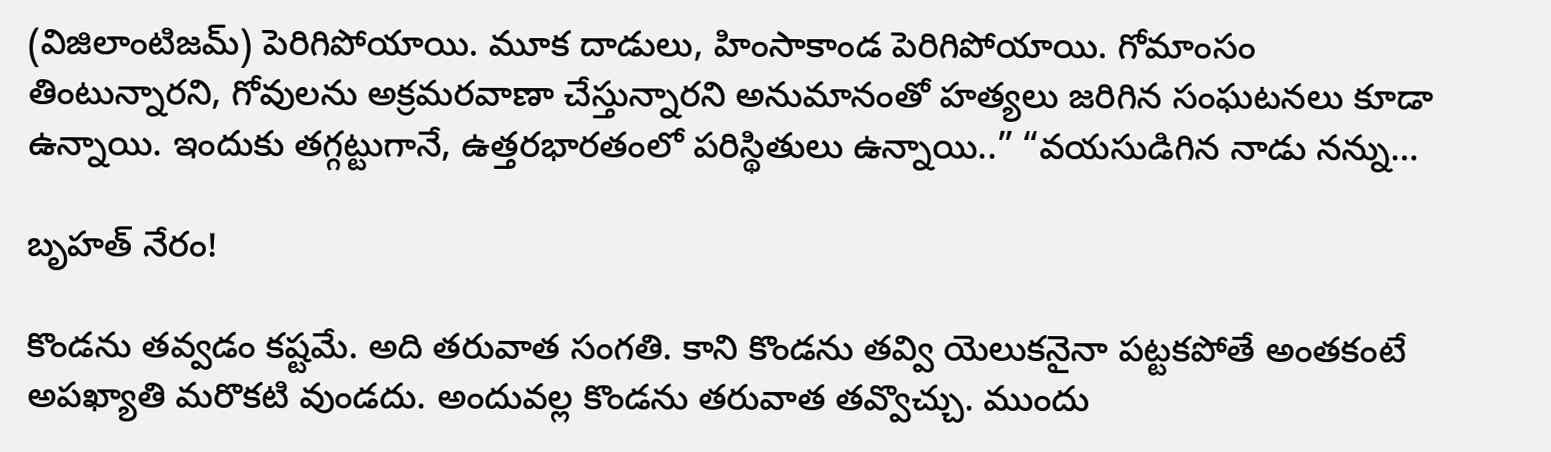(విజిలాంటిజమ్) పెరిగిపోయాయి. మూక దాడులు, హింసాకాండ పెరిగిపోయాయి. గోమాంసం తింటున్నారని, గోవులను అక్రమరవాణా చేస్తున్నారని అనుమానంతో హత్యలు జరిగిన సంఘటనలు కూడా ఉన్నాయి. ఇందుకు తగ్గట్టుగానే, ఉత్తరభారతంలో పరిస్థితులు ఉన్నాయి..” “వయసుడిగిన నాడు నన్ను…

బృహత్ నేరం!

కొండను తవ్వడం కష్టమే. అది తరువాత సంగతి. కాని కొండను తవ్వి యెలుకనైనా పట్టకపోతే అంతకంటే అపఖ్యాతి మరొకటి వుండదు. అందువల్ల కొండను తరువాత తవ్వొచ్చు. ముందు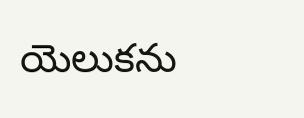యెలుకను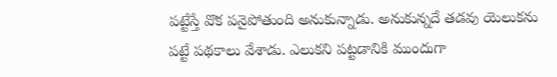పట్టేస్తే వొక పనైపోతుంది అనుకున్నాడు. అనుకున్నదే తడవు యెలుకను పట్టే పథకాలు వేశాడు. ఎలుకని పట్టడానికి ముందుగా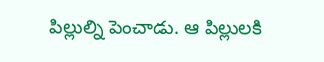పిల్లుల్ని పెంచాడు. ఆ పిల్లులకి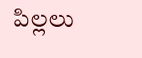పిల్లలు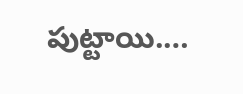పుట్టాయి.…